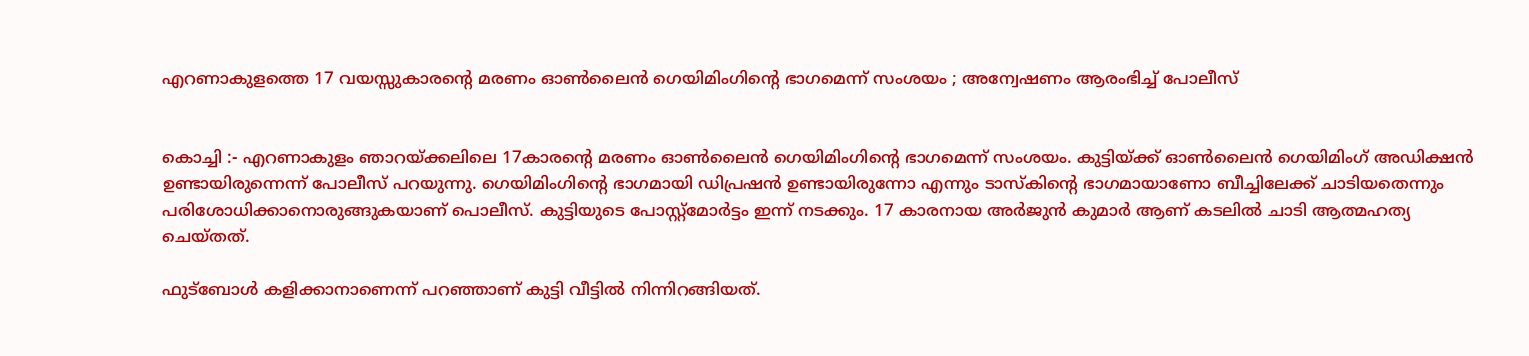എറണാകുളത്തെ 17 വയസ്സുകാരന്റെ മരണം ഓൺലൈൻ ഗെയിമിംഗിന്റെ ഭാഗമെന്ന് സംശയം ; അന്വേഷണം ആരംഭിച്ച് പോലീസ്


കൊച്ചി :- എറണാകുളം ഞാറയ്ക്കലിലെ 17കാരന്റെ മരണം ഓൺലൈൻ ഗെയിമിംഗിന്റെ ഭാഗമെന്ന് സംശയം. കുട്ടിയ്ക്ക് ഓൺലൈൻ ഗെയിമിംഗ് അഡിക്ഷൻ ഉണ്ടായിരുന്നെന്ന് പോലീസ് പറയുന്നു. ഗെയിമിംഗിന്റെ ഭാഗമായി ഡിപ്രഷൻ ഉണ്ടായിരുന്നോ എന്നും ടാസ്കിൻ്റെ ഭാഗമായാണോ ബീച്ചിലേക്ക് ചാടിയതെന്നും പരിശോധിക്കാനൊരുങ്ങുകയാണ് പൊലീസ്. കുട്ടിയുടെ പോസ്റ്റ്മോർട്ടം ഇന്ന് നടക്കും. 17 കാരനായ അർജുൻ കുമാർ ആണ് കടലിൽ ചാടി ആത്മഹത്യ ചെയ്തത്.

ഫുട്ബോൾ കളിക്കാനാണെന്ന് പറഞ്ഞാണ് കുട്ടി വീട്ടിൽ നിന്നിറങ്ങിയത്.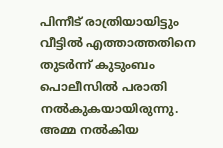പിന്നീട് രാത്രിയായിട്ടും വീട്ടിൽ എത്താത്തതിനെ തുടർന്ന് കുടുംബം പൊലീസിൽ പരാതി നൽകുകയായിരുന്നു. അമ്മ നൽകിയ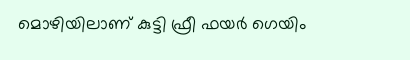മൊഴിയിലാണ് കുട്ടി ഫ്രീ ഫയർ ഗെയിം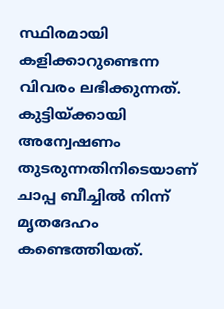സ്ഥിരമായി കളിക്കാറുണ്ടെന്ന വിവരം ലഭിക്കുന്നത്. കുട്ടിയ്ക്കായി അന്വേഷണം തുടരുന്നതിനിടെയാണ് ചാപ്പ ബീച്ചിൽ നിന്ന് മൃതദേഹം കണ്ടെത്തിയത്.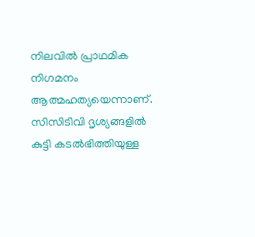നിലവിൽ പ്രാഥമിക നിഗമനം ആത്മഹത്യയെന്നാണ്. സിസിടിവി ദൃശ്യങ്ങളിൽ കുട്ടി കടൽഭിത്തിയുള്ള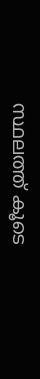സ്ഥലത്ത് കൂടെ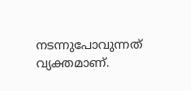നടന്നുപോവുന്നത് വ്യക്തമാണ്.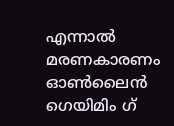എന്നാൽ മരണകാരണം ഓൺലൈൻ ഗെയിമിം ഗ്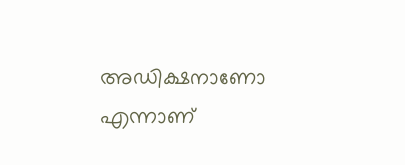അഡിക്ഷനാണോ എന്നാണ്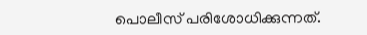പൊലീസ് പരിശോധിക്കുന്നത്.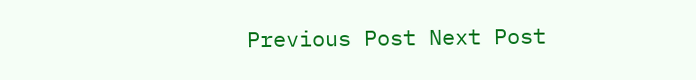Previous Post Next Post